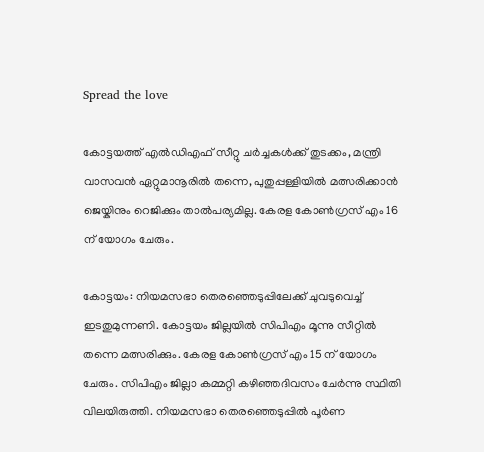Spread the love

കോട്ടയത്ത് എല്‍ഡിഎഫ് സീറ്റു ചര്‍ച്ചകള്‍ക്ക് തുടക്കം, മന്ത്രി വാസവന്‍ ഏറ്റുമാനൂരില്‍ തന്നെ, പുതുപ്പള്ളിയില്‍ മത്സരിക്കാന്‍ ജെയ്കിനും റെജിക്കും താല്‍പര്യമില്ല. കേരള കോണ്‍ഗ്രസ് എം 16 ന് യോഗം ചേരും.

കോട്ടയം: നിയമസഭാ തെരഞ്ഞെടുപ്പിലേക്ക് ചുവടുവെച്ച് ഇടതുമുന്നണി. കോട്ടയം ജില്ലയില്‍ സിപിഎം മൂന്നു സീറ്റില്‍ തന്നെ മത്സരിക്കും. കേരള കോണ്‍ഗ്രസ് എം 15 ന് യോഗം ചേരും. സിപിഎം ജില്ലാ കമ്മറ്റി കഴിഞ്ഞദിവസം ചേര്‍ന്നു സ്ഥിതി വിലയിരുത്തി. നിയമസഭാ തെരഞ്ഞെടുപ്പില്‍ പൂര്‍ണ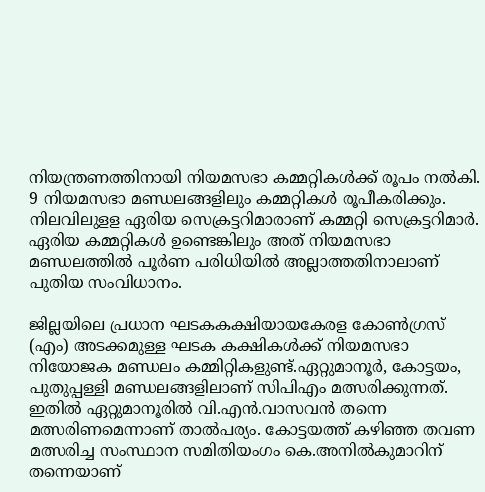നിയന്ത്രണത്തിനായി നിയമസഭാ കമ്മറ്റികള്‍ക്ക് രൂപം നല്‍കി. 9 നിയമസഭാ മണ്ഡലങ്ങളിലും കമ്മറ്റികള്‍ രൂപീകരിക്കും. നിലവിലുളള ഏരിയ സെക്രട്ടറിമാരാണ് കമ്മറ്റി സെക്രട്ടറിമാര്‍. ഏരിയ കമ്മറ്റികള്‍ ഉണ്ടെങ്കിലും അത് നിയമസഭാ മണ്ഡലത്തില്‍ പൂര്‍ണ പരിധിയില്‍ അല്ലാത്തതിനാലാണ് പുതിയ സംവിധാനം.

ജില്ലയിലെ പ്രധാന ഘടകകക്ഷിയായകേരള കോണ്‍ഗ്രസ് (എം) അടക്കമുള്ള ഘടക കക്ഷികള്‍ക്ക് നിയമസഭാ നിയോജക മണ്ഡലം കമ്മിറ്റികളുണ്ട്.ഏറ്റുമാനൂര്‍, കോട്ടയം, പുതുപ്പള്ളി മണ്ഡലങ്ങളിലാണ് സിപിഎം മത്സരിക്കുന്നത്. ഇതില്‍ ഏറ്റുമാനൂരില്‍ വി.എന്‍.വാസവന്‍ തന്നെ മത്സരിണമെന്നാണ് താല്‍പര്യം. കോട്ടയത്ത് കഴിഞ്ഞ തവണ മത്സരിച്ച സംസ്ഥാന സമിതിയംഗം കെ.അനില്‍കുമാറിന് തന്നെയാണ്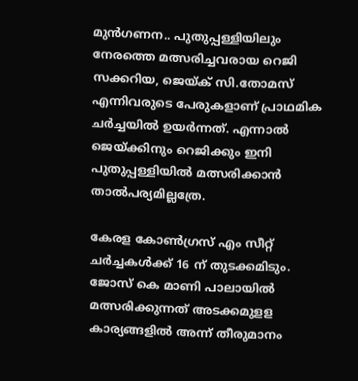മുന്‍ഗണന.. പുതുപ്പള്ളിയിലും നേരത്തെ മത്സരിച്ചവരായ റെജി സക്കറിയ, ജെയ്ക് സി.തോമസ് എന്നിവരുടെ പേരുകളാണ് പ്രാഥമിക ചര്‍ച്ചയില്‍ ഉയര്‍ന്നത്. എന്നാല്‍ ജെയ്ക്കിനും റെജിക്കും ഇനി പുതുപ്പള്ളിയില്‍ മത്സരിക്കാന്‍ താല്‍പര്യമില്ലത്രേ.

കേരള കോണ്‍ഗ്രസ് എം സീറ്റ് ചര്‍ച്ചകള്‍ക്ക് 16 ന് തുടക്കമിടും. ജോസ് കെ മാണി പാലായില്‍ മത്സരിക്കുന്നത് അടക്കമുളള കാര്യങ്ങളില്‍ അന്ന് തീരുമാനം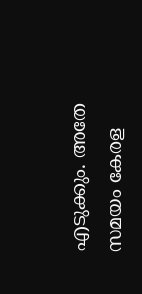എടുക്കും. അതേ സമയം കേരള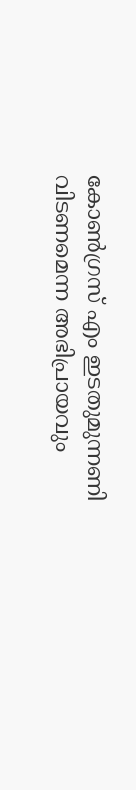കോണ്‍ഗ്രസ് എം ഇടതുമുന്നണി വിടണമെന്ന അഭിപ്രായവും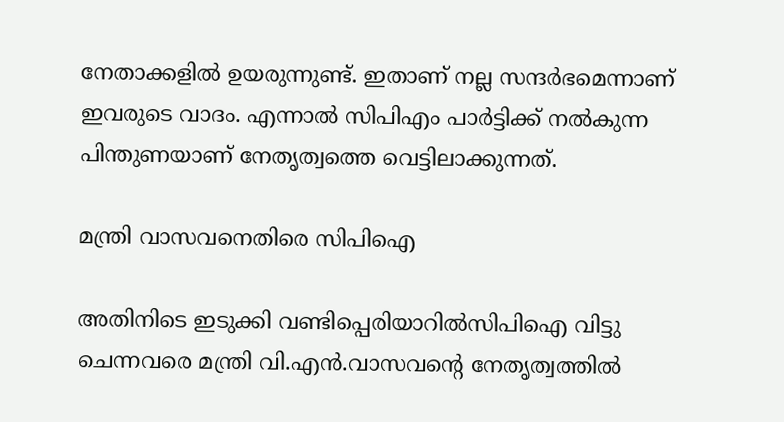നേതാക്കളില്‍ ഉയരുന്നുണ്ട്. ഇതാണ് നല്ല സന്ദര്‍ഭമെന്നാണ് ഇവരുടെ വാദം. എന്നാല്‍ സിപിഎം പാര്‍ട്ടിക്ക് നല്‍കുന്ന പിന്തുണയാണ് നേതൃത്വത്തെ വെട്ടിലാക്കുന്നത്.

മന്ത്രി വാസവനെതിരെ സിപിഐ

അതിനിടെ ഇടുക്കി വണ്ടിപ്പെരിയാറില്‍സിപിഐ വിട്ടു ചെന്നവരെ മന്ത്രി വി.എന്‍.വാസവന്റെ നേതൃത്വത്തില്‍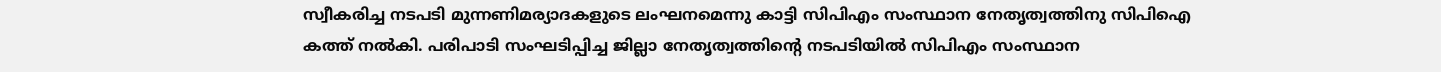സ്വീകരിച്ച നടപടി മുന്നണിമര്യാദകളുടെ ലംഘനമെന്നു കാട്ടി സിപിഎം സംസ്ഥാന നേതൃത്വത്തിനു സിപിഐ കത്ത് നല്‍കി. പരിപാടി സംഘടിപ്പിച്ച ജില്ലാ നേതൃത്വത്തിന്റെ നടപടിയില്‍ സിപിഎം സംസ്ഥാന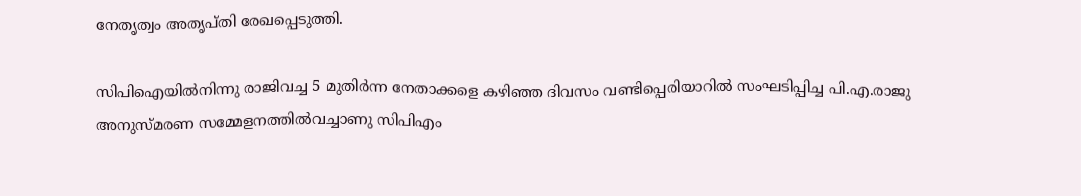നേതൃത്വം അതൃപ്തി രേഖപ്പെടുത്തി.

സിപിഐയില്‍നിന്നു രാജിവച്ച 5 മുതിര്‍ന്ന നേതാക്കളെ കഴിഞ്ഞ ദിവസം വണ്ടിപ്പെരിയാറില്‍ സംഘടിപ്പിച്ച പി.എ.രാജു അനുസ്മരണ സമ്മേളനത്തില്‍വച്ചാണു സിപിഎം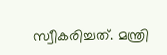സ്വീകരിച്ചത്. മന്ത്രി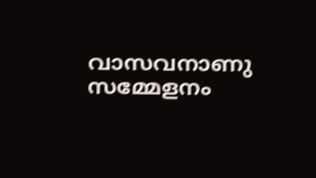വാസവനാണു സമ്മേളനം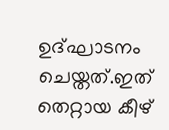ഉദ്ഘാടനം ചെയ്തത്.ഇത് തെറ്റായ കീഴ്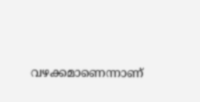വഴക്കമാണെന്നാണ്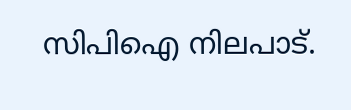സിപിഐ നിലപാട്.